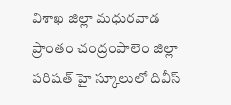విశాఖ జిల్లా మధురవాడ ప్రాంతం చంద్రంపాలెం జిల్లా పరిషత్ హై స్కూలులో దివీస్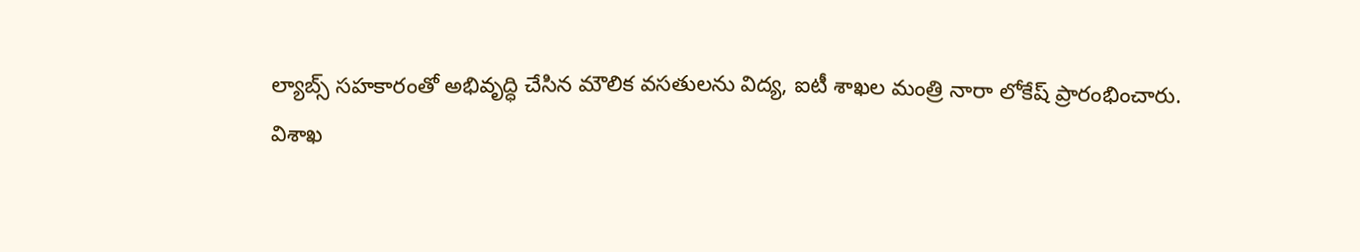ల్యాబ్స్ సహకారంతో అభివృద్ధి చేసిన మౌలిక వసతులను విద్య, ఐటీ శాఖల మంత్రి నారా లోకేష్ ప్రారంభించారు.
విశాఖ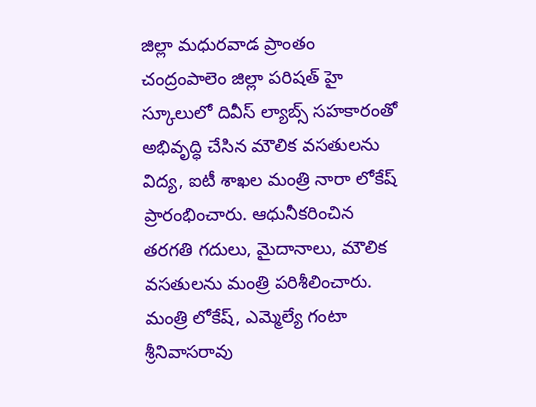జిల్లా మధురవాడ ప్రాంతం చంద్రంపాలెం జిల్లా పరిషత్ హై స్కూలులో దివీస్ ల్యాబ్స్ సహకారంతో అభివృద్ధి చేసిన మౌలిక వసతులను విద్య, ఐటీ శాఖల మంత్రి నారా లోకేష్ ప్రారంభించారు. ఆధునీకరించిన తరగతి గదులు, మైదానాలు, మౌలిక వసతులను మంత్రి పరిశీలించారు. మంత్రి లోకేష్, ఎమ్మెల్యే గంటా శ్రీనివాసరావు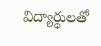విద్యార్థులతో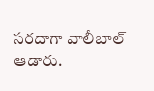సరదాగా వాలీబాల్ ఆడారు.